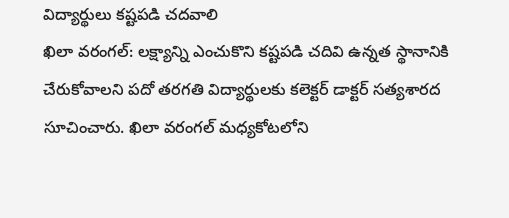విద్యార్థులు కష్టపడి చదవాలి
ఖిలా వరంగల్: లక్ష్యాన్ని ఎంచుకొని కష్టపడి చదివి ఉన్నత స్థానానికి చేరుకోవాలని పదో తరగతి విద్యార్థులకు కలెక్టర్ డాక్టర్ సత్యశారద సూచించారు. ఖిలా వరంగల్ మధ్యకోటలోని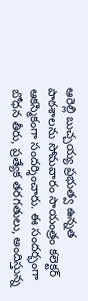ఆరెల్లి బుచ్చయ్య ప్రభుత్వ ఉన్నత పాఠశాలను సోమవారం సాయంత్రం కలెక్టర్ ఆకస్మికంగా సందర్శించారు. ఈ సందర్భంగా బోధన తీరు, ప్రత్యేక తరగతులు, అందిస్తున్న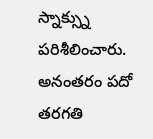స్నాక్స్ను పరిశీలించారు. అనంతరం పదో తరగతి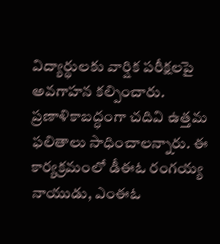విద్యార్థులకు వార్షిక పరీక్షలపై అవగాహన కల్పించారు. ప్రణాళికాబద్ధంగా చదివి ఉత్తమ ఫలితాలు సాధించాలన్నారు. ఈ కార్యక్రమంలో డీఈఓ రంగయ్య నాయుడు, ఎంఈఓ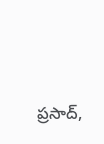ప్రసాద్,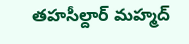తహసీల్దార్ మహ్మద్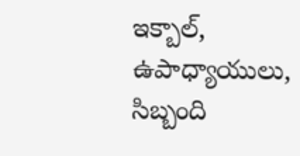ఇక్బాల్, ఉపాధ్యాయులు, సిబ్బంది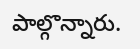పాల్గొన్నారు.